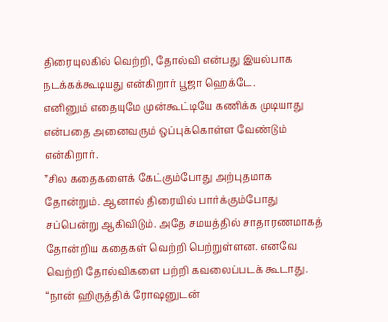திரையுலகில் வெற்றி, தோல்வி என்பது இயல்பாக நடக்கக்கூடியது என்கிறார் பூஜா ஹெக்டே.
எனினும் எதையுமே முன்கூட்டியே கணிக்க முடியாது என்பதை அனைவரும் ஒப்புக்கொள்ள வேண்டும் என்கிறார்.
”சில கதைகளைக் கேட்கும்போது அற்புதமாக தோன்றும். ஆனால் திரையில் பார்க்கும்போது சப்பென்று ஆகிவிடும். அதே சமயத்தில் சாதாரணமாகத் தோன்றிய கதைகள் வெற்றி பெற்றுள்ளன. எனவே வெற்றி தோல்விகளை பற்றி கவலைப்படக் கூடாது.
“நான் ஹிருத்திக் ரோஷனுடன்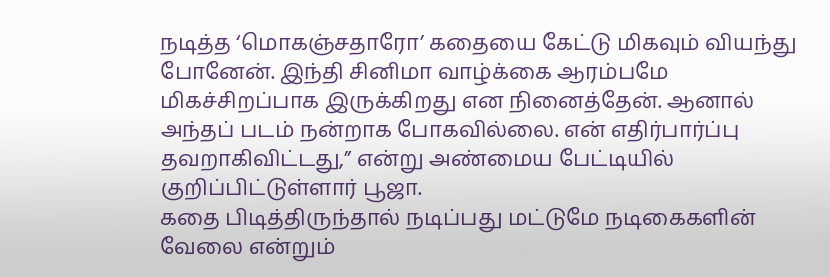நடித்த ‘மொகஞ்சதாரோ’ கதையை கேட்டு மிகவும் வியந்து போனேன். இந்தி சினிமா வாழ்க்கை ஆரம்பமே மிகச்சிறப்பாக இருக்கிறது என நினைத்தேன். ஆனால் அந்தப் படம் நன்றாக போகவில்லை. என் எதிர்பார்ப்பு தவறாகிவிட்டது,” என்று அண்மைய பேட்டியில் குறிப்பிட்டுள்ளார் பூஜா.
கதை பிடித்திருந்தால் நடிப்பது மட்டுமே நடிகைகளின் வேலை என்றும்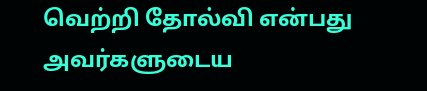வெற்றி தோல்வி என்பது அவர்களுடைய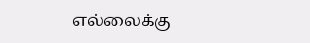எல்லைக்கு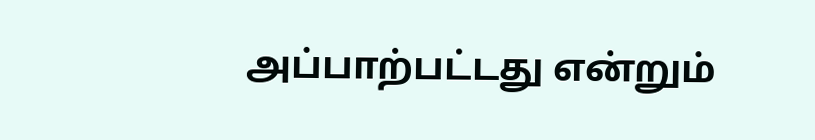அப்பாற்பட்டது என்றும்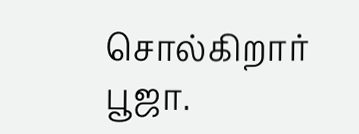சொல்கிறார் பூஜா.